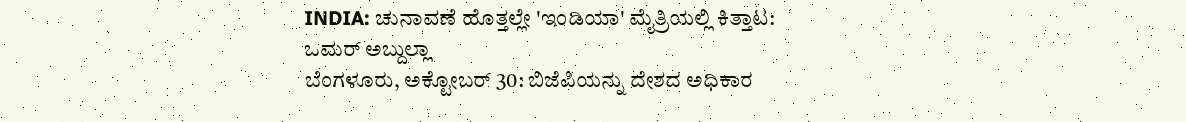INDIA: ಚುನಾವಣೆ ಹೊತ್ತಲ್ಲೇ 'ಇಂಡಿಯಾ' ಮೈತ್ರಿಯಲ್ಲಿ ಕಿತ್ತಾಟ: ಒಮರ್ ಅಬ್ದುಲ್ಲಾ
ಬೆಂಗಳೂರು, ಅಕ್ಟೋಬರ್ 30: ಬಿಜೆಪಿಯನ್ನು ದೇಶದ ಅಧಿಕಾರ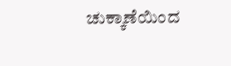ಚುಕ್ಕಾಣೆಯಿಂದ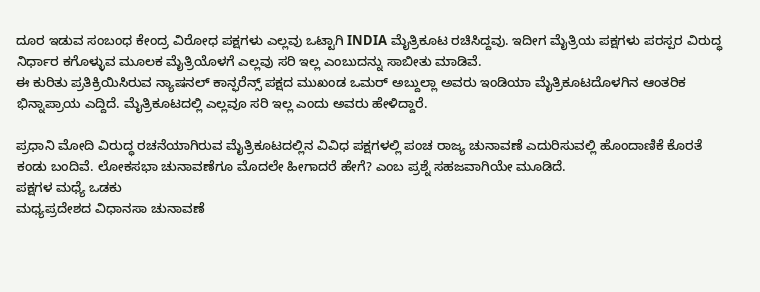ದೂರ ಇಡುವ ಸಂಬಂಧ ಕೇಂದ್ರ ವಿರೋಧ ಪಕ್ಷಗಳು ಎಲ್ಲವು ಒಟ್ಟಾಗಿ INDIA ಮೈತ್ರಿಕೂಟ ರಚಿಸಿದ್ದವು. ಇದೀಗ ಮೈತ್ರಿಯ ಪಕ್ಷಗಳು ಪರಸ್ಪರ ವಿರುದ್ಧ ನಿರ್ಧಾರ ಕಗೊಳ್ಳುವ ಮೂಲಕ ಮೈತ್ರಿಯೊಳಗೆ ಎಲ್ಲವು ಸರಿ ಇಲ್ಲ ಎಂಬುದನ್ನು ಸಾಬೀತು ಮಾಡಿವೆ.
ಈ ಕುರಿತು ಪ್ರತಿಕ್ರಿಯಿಸಿರುವ ನ್ಯಾಷನಲ್ ಕಾನ್ಫರೆನ್ಸ್ ಪಕ್ಷದ ಮುಖಂಡ ಒಮರ್ ಅಬ್ದುಲ್ಲಾ ಅವರು ಇಂಡಿಯಾ ಮೈತ್ರಿಕೂಟದೊಳಗಿನ ಆಂತರಿಕ ಭಿನ್ನಾಪ್ರಾಯ ಎದ್ದಿದೆ. ಮೈತ್ರಿಕೂಟದಲ್ಲಿ ಎಲ್ಲವೂ ಸರಿ ಇಲ್ಲ ಎಂದು ಅವರು ಹೇಳಿದ್ದಾರೆ.

ಪ್ರಧಾನಿ ಮೋದಿ ವಿರುದ್ಧ ರಚನೆಯಾಗಿರುವ ಮೈತ್ರಿಕೂಟದಲ್ಲಿನ ವಿವಿಧ ಪಕ್ಷಗಳಲ್ಲಿ ಪಂಚ ರಾಜ್ಯ ಚುನಾವಣೆ ಎದುರಿಸುವಲ್ಲಿ ಹೊಂದಾಣಿಕೆ ಕೊರತೆ ಕಂಡು ಬಂದಿವೆ. ಲೋಕಸಭಾ ಚುನಾವಣೆಗೂ ಮೊದಲೇ ಹೀಗಾದರೆ ಹೇಗೆ? ಎಂಬ ಪ್ರಶ್ನೆ ಸಹಜವಾಗಿಯೇ ಮೂಡಿದೆ.
ಪಕ್ಷಗಳ ಮಧ್ಯೆ ಒಡಕು
ಮಧ್ಯಪ್ರದೇಶದ ವಿಧಾನಸಾ ಚುನಾವಣೆ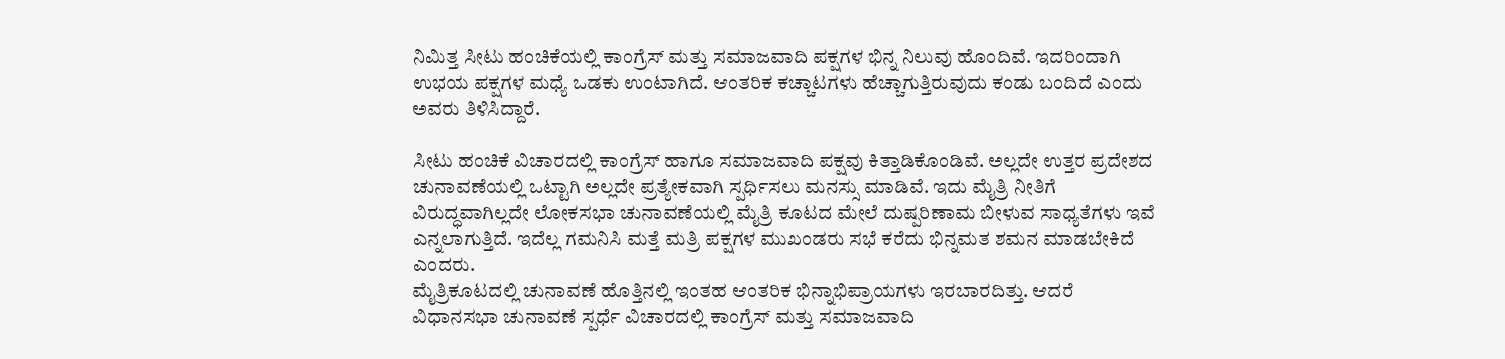ನಿಮಿತ್ತ ಸೀಟು ಹಂಚಿಕೆಯಲ್ಲಿ ಕಾಂಗ್ರೆಸ್ ಮತ್ತು ಸಮಾಜವಾದಿ ಪಕ್ಷಗಳ ಭಿನ್ನ ನಿಲುವು ಹೊಂದಿವೆ. ಇದರಿಂದಾಗಿ ಉಭಯ ಪಕ್ಷಗಳ ಮಧ್ಯೆ ಒಡಕು ಉಂಟಾಗಿದೆ. ಆಂತರಿಕ ಕಚ್ಚಾಟಗಳು ಹೆಚ್ಚಾಗುತ್ತಿರುವುದು ಕಂಡು ಬಂದಿದೆ ಎಂದು ಅವರು ತಿಳಿಸಿದ್ದಾರೆ.

ಸೀಟು ಹಂಚಿಕೆ ವಿಚಾರದಲ್ಲಿ ಕಾಂಗ್ರೆಸ್ ಹಾಗೂ ಸಮಾಜವಾದಿ ಪಕ್ಷವು ಕಿತ್ತಾಡಿಕೊಂಡಿವೆ. ಅಲ್ಲದೇ ಉತ್ತರ ಪ್ರದೇಶದ ಚುನಾವಣೆಯಲ್ಲಿ ಒಟ್ಟಾಗಿ ಅಲ್ಲದೇ ಪ್ರತ್ಯೇಕವಾಗಿ ಸ್ಪರ್ಧಿಸಲು ಮನಸ್ಸು ಮಾಡಿವೆ. ಇದು ಮೈತ್ರಿ ನೀತಿಗೆ ವಿರುದ್ಧವಾಗಿಲ್ಲದೇ ಲೋಕಸಭಾ ಚುನಾವಣೆಯಲ್ಲಿ ಮೈತ್ರಿ ಕೂಟದ ಮೇಲೆ ದುಷ್ಪರಿಣಾಮ ಬೀಳುವ ಸಾಧ್ಯತೆಗಳು ಇವೆ ಎನ್ನಲಾಗುತ್ತಿದೆ. ಇದೆಲ್ಲ ಗಮನಿಸಿ ಮತ್ತೆ ಮತ್ರಿ ಪಕ್ಷಗಳ ಮುಖಂಡರು ಸಭೆ ಕರೆದು ಭಿನ್ನಮತ ಶಮನ ಮಾಡಬೇಕಿದೆ ಎಂದರು.
ಮೈತ್ರಿಕೂಟದಲ್ಲಿ ಚುನಾವಣೆ ಹೊತ್ತಿನಲ್ಲಿ ಇಂತಹ ಆಂತರಿಕ ಭಿನ್ನಾಭಿಪ್ರಾಯಗಳು ಇರಬಾರದಿತ್ತು. ಆದರೆ ವಿಧಾನಸಭಾ ಚುನಾವಣೆ ಸ್ಪರ್ಧೆ ವಿಚಾರದಲ್ಲಿ ಕಾಂಗ್ರೆಸ್ ಮತ್ತು ಸಮಾಜವಾದಿ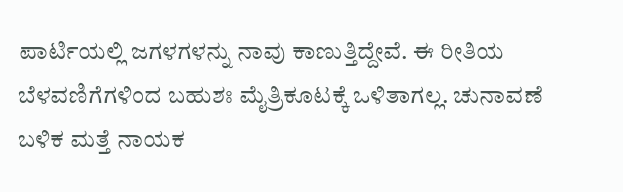ಪಾರ್ಟಿಯಲ್ಲಿ ಜಗಳಗಳನ್ನು ನಾವು ಕಾಣುತ್ತಿದ್ದೇವೆ. ಈ ರೀತಿಯ ಬೆಳವಣಿಗೆಗಳಿಂದ ಬಹುಶಃ ಮೈತ್ರಿಕೂಟಕ್ಕೆ ಒಳಿತಾಗಲ್ಲ. ಚುನಾವಣೆ ಬಳಿಕ ಮತ್ತೆ ನಾಯಕ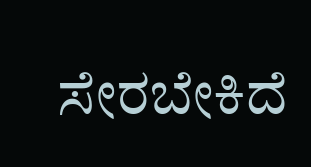ಸೇರಬೇಕಿದೆ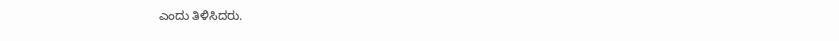ಎಂದು ತಿಳಿಸಿದರು.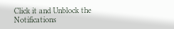Click it and Unblock the Notifications